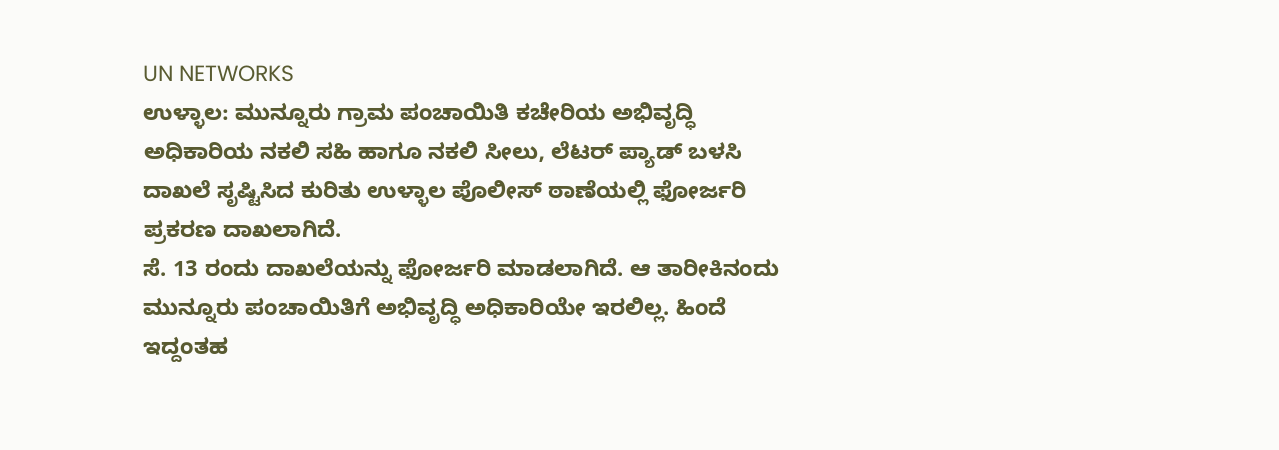UN NETWORKS
ಉಳ್ಳಾಲ: ಮುನ್ನೂರು ಗ್ರಾಮ ಪಂಚಾಯಿತಿ ಕಚೇರಿಯ ಅಭಿವೃದ್ಧಿ ಅಧಿಕಾರಿಯ ನಕಲಿ ಸಹಿ ಹಾಗೂ ನಕಲಿ ಸೀಲು, ಲೆಟರ್ ಪ್ಯಾಡ್ ಬಳಸಿ ದಾಖಲೆ ಸೃಷ್ಟಿಸಿದ ಕುರಿತು ಉಳ್ಳಾಲ ಪೊಲೀಸ್ ಠಾಣೆಯಲ್ಲಿ ಫೋರ್ಜರಿ ಪ್ರಕರಣ ದಾಖಲಾಗಿದೆ.
ಸೆ. 13 ರಂದು ದಾಖಲೆಯನ್ನು ಫೋರ್ಜರಿ ಮಾಡಲಾಗಿದೆ. ಆ ತಾರೀಕಿನಂದು ಮುನ್ನೂರು ಪಂಚಾಯಿತಿಗೆ ಅಭಿವೃದ್ಧಿ ಅಧಿಕಾರಿಯೇ ಇರಲಿಲ್ಲ. ಹಿಂದೆ ಇದ್ದಂತಹ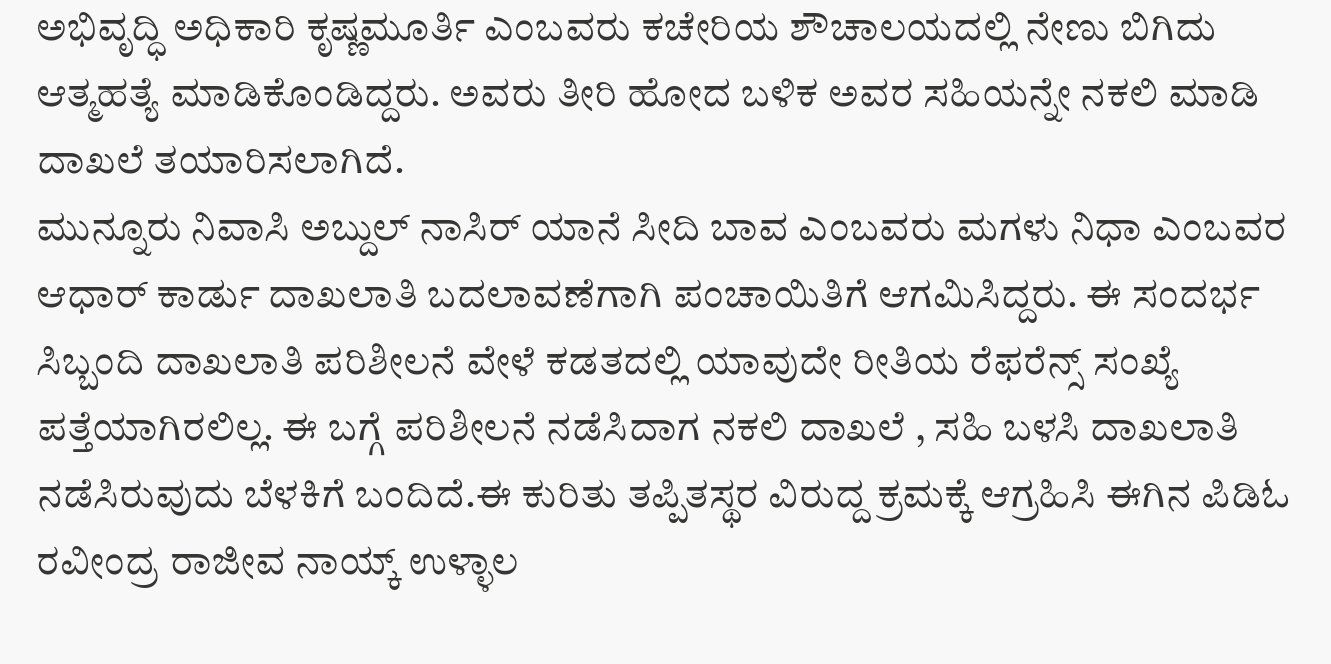ಅಭಿವೃದ್ಧಿ ಅಧಿಕಾರಿ ಕೃಷ್ಣಮೂರ್ತಿ ಎಂಬವರು ಕಚೇರಿಯ ಶೌಚಾಲಯದಲ್ಲಿ ನೇಣು ಬಿಗಿದು ಆತ್ಮಹತ್ಯೆ ಮಾಡಿಕೊಂಡಿದ್ದರು. ಅವರು ತೀರಿ ಹೋದ ಬಳಿಕ ಅವರ ಸಹಿಯನ್ನೇ ನಕಲಿ ಮಾಡಿ ದಾಖಲೆ ತಯಾರಿಸಲಾಗಿದೆ.
ಮುನ್ನೂರು ನಿವಾಸಿ ಅಬ್ದುಲ್ ನಾಸಿರ್ ಯಾನೆ ಸೀದಿ ಬಾವ ಎಂಬವರು ಮಗಳು ನಿಧಾ ಎಂಬವರ ಆಧಾರ್ ಕಾರ್ಡು ದಾಖಲಾತಿ ಬದಲಾವಣೆಗಾಗಿ ಪಂಚಾಯಿತಿಗೆ ಆಗಮಿಸಿದ್ದರು. ಈ ಸಂದರ್ಭ ಸಿಬ್ಬಂದಿ ದಾಖಲಾತಿ ಪರಿಶೀಲನೆ ವೇಳೆ ಕಡತದಲ್ಲಿ ಯಾವುದೇ ರೀತಿಯ ರೆಫರೆನ್ಸ್ ಸಂಖ್ಯೆ ಪತ್ತೆಯಾಗಿರಲಿಲ್ಲ. ಈ ಬಗ್ಗೆ ಪರಿಶೀಲನೆ ನಡೆಸಿದಾಗ ನಕಲಿ ದಾಖಲೆ , ಸಹಿ ಬಳಸಿ ದಾಖಲಾತಿ ನಡೆಸಿರುವುದು ಬೆಳಕಿಗೆ ಬಂದಿದೆ.ಈ ಕುರಿತು ತಪ್ಪಿತಸ್ಥರ ವಿರುದ್ದ ಕ್ರಮಕ್ಕೆ ಆಗ್ರಹಿಸಿ ಈಗಿನ ಪಿಡಿಓ ರವೀಂದ್ರ ರಾಜೀವ ನಾಯ್ಕ್ ಉಳ್ಳಾಲ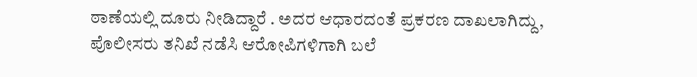ಠಾಣೆಯಲ್ಲಿ ದೂರು ನೀಡಿದ್ದಾರೆ . ಅದರ ಆಧಾರದಂತೆ ಪ್ರಕರಣ ದಾಖಲಾಗಿದ್ದು, ಪೊಲೀಸರು ತನಿಖೆ ನಡೆಸಿ ಆರೋಪಿಗಳಿಗಾಗಿ ಬಲೆ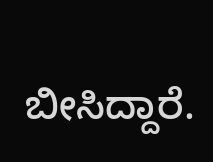ಬೀಸಿದ್ದಾರೆ.